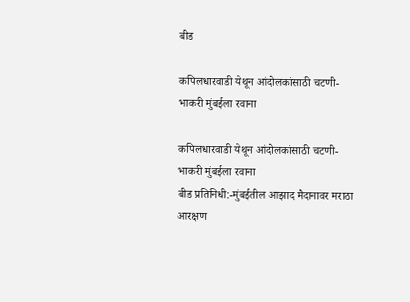बीड

कपिलधारवाडी येथून आंदोलकांसाठी चटणी-भाकरी मुंबईला रवाना

कपिलधारवाडी येथून आंदोलकांसाठी चटणी-भाकरी मुंबईला रवाना
बीड प्रतिनिधी:-मुंबईतील आझाद मैदानावर मराठा आरक्षण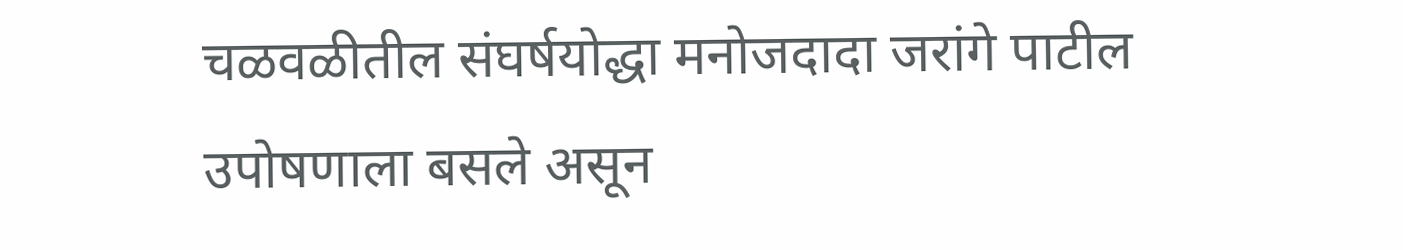चळवळीतील संघर्षयोद्धा मनोजदादा जरांगे पाटील उपोषणाला बसले असून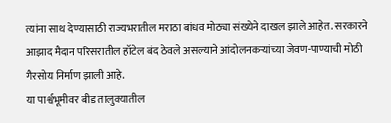त्यांना साथ देण्यासाठी राज्यभरातील मराठा बांधव मोठ्या संख्येने दाखल झाले आहेत. सरकारने आझाद मैदान परिसरातील हॉटेल बंद ठेवले असल्याने आंदोलनकऱ्यांच्या जेवण-पाण्याची मोठी गैरसोय निर्माण झाली आहे.
या पार्श्वभूमीवर बीड तालुक्यातील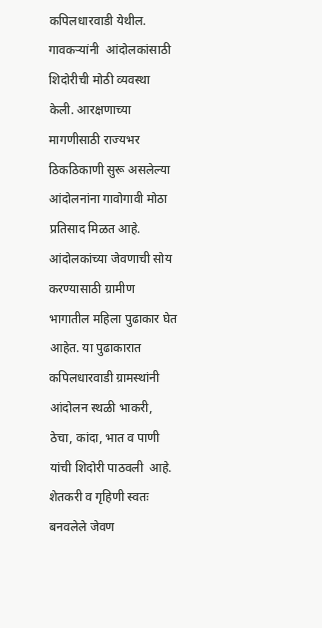कपिलधारवाडी येथील.  गावकऱ्यांनी  आंदोलकांसाठी शिदोरीची मोठी व्यवस्था केली. आरक्षणाच्या मागणीसाठी राज्यभर ठिकठिकाणी सुरू असलेल्या आंदोलनांना गावोगावी मोठा प्रतिसाद मिळत आहे. आंदोलकांच्या जेवणाची सोय करण्यासाठी ग्रामीण भागातील महिला पुढाकार घेत आहेत. या पुढाकारात कपिलधारवाडी ग्रामस्थांनी  आंदोलन स्थळी भाकरी, ठेचा, कांदा, भात व पाणी यांची शिदोरी पाठवली  आहे. शेतकरी व गृहिणी स्वतः बनवलेले जेवण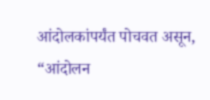आंदोलकांपर्यंत पोचवत असून, “आंदोलन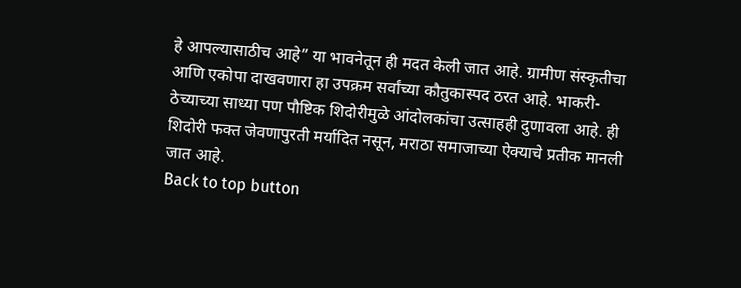हे आपल्यासाठीच आहे” या भावनेतून ही मदत केली जात आहे. ग्रामीण संस्कृतीचा आणि एकोपा दाखवणारा हा उपक्रम सर्वांच्या कौतुकास्पद ठरत आहे. भाकरी-ठेच्याच्या साध्या पण पौष्टिक शिदोरीमुळे आंदोलकांचा उत्साहही दुणावला आहे. ही शिदोरी फक्त जेवणापुरती मर्यादित नसून, मराठा समाजाच्या ऐक्याचे प्रतीक मानली जात आहे.
Back to top button